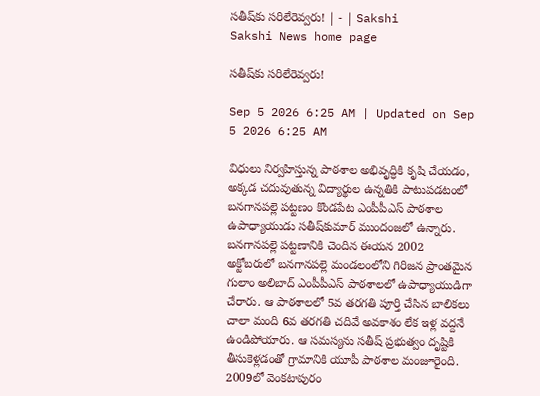సతీష్‌కు సరిలేరెవ్వరు! | - | Sakshi
Sakshi News home page

సతీష్‌కు సరిలేరెవ్వరు!

Sep 5 2026 6:25 AM | Updated on Sep 5 2026 6:25 AM

విధులు నిర్వహిస్తున్న పాఠశాల అభివృద్ధికి కృషి చేయడం, అక్కడ చదువుతున్న విద్యార్థుల ఉన్నతికి పాటుపడటంలో బనగానపల్లె పట్టణం కొండపేట ఎంపీపీఎస్‌ పాఠశాల ఉపాధ్యాయుడు సతీష్‌కుమార్‌ ముందంజలో ఉన్నారు. బనగానపల్లె పట్టణానికి చెందిన ఈయన 2002 అక్టోబరులో బనగానపల్లె మండలంలోని గిరిజన ప్రాంతమైన గులాం అలిబాద్‌ ఎంపీపీఎస్‌ పాఠశాలలో ఉపాధ్యాయుడిగా చేరారు. ఆ పాఠశాలలో 5వ తరగతి పూర్తి చేసిన బాలికలు చాలా మంది 6వ తరగతి చదివే అవకాశం లేక ఇళ్ల వద్దనే ఉండిపోయారు. ఆ సమస్యను సతీష్‌ ప్రభుత్వం దృష్టికి తీసుకెళ్లడంతో గ్రామానికి యూపీ పాఠశాల మంజూరైంది. 2009లో వెంకటాపురం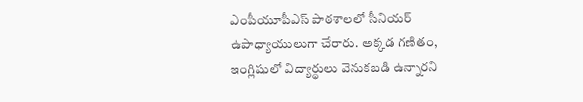ఎంపీయూపీఎస్‌ పాఠశాలలో సీనియర్‌ ఉపాధ్యాయులుగా చేరారు. అక్కడ గణితం, ఇంగ్లిషులో విద్యార్థులు వెనుకబడి ఉన్నారని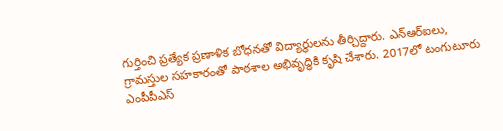గుర్తించి ప్రత్యేక ప్రణాళిక బోధనతో విద్యార్థులను తీర్చిద్దారు. ఎన్‌ఆర్‌ఐలు, గ్రామస్తుల సహకారంతో పాఠశాల అభివృద్ధికి కృషి చేశారు. 2017లో టంగుటూరు ఎంపీపీఎస్‌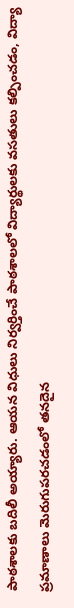పాఠశాలకు బదిలీ అయ్యారు. ఆయన విధులు నిర్వర్తించే పాఠశాలలో విద్యార్థులకు వసతులు కల్పించడం, విద్యా ప్రమాణాలు మెరుగుపరచడంలో తనదైన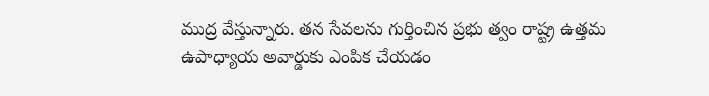ముద్ర వేస్తున్నారు. తన సేవలను గుర్తించిన ప్రభు త్వం రాష్ట్ర ఉత్తమ ఉపాధ్యాయ అవార్డుకు ఎంపిక చేయడం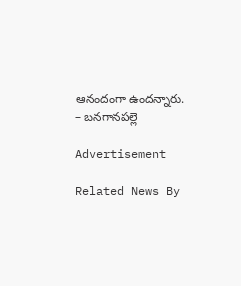ఆనందంగా ఉందన్నారు. – బనగానపల్లె

Advertisement

Related News By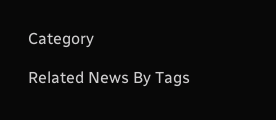Category

Related News By Tags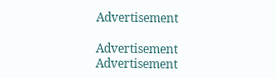Advertisement

Advertisement
Advertisement